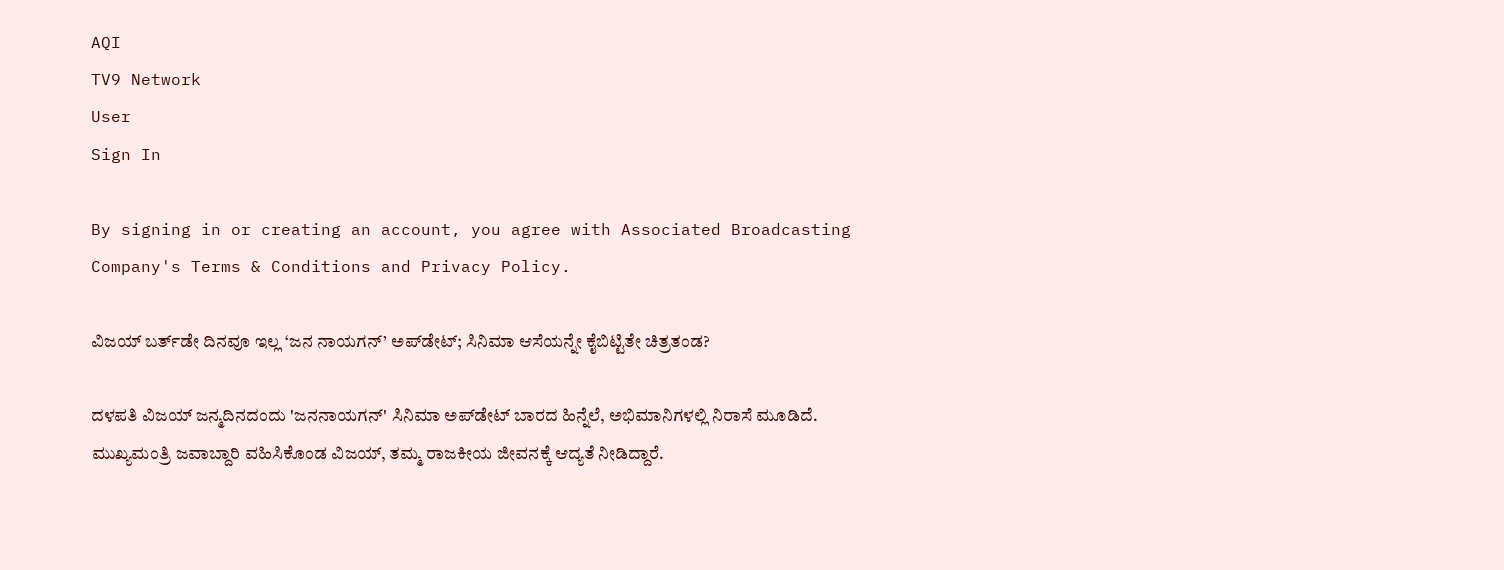AQI
TV9 Network
User
Sign In

By signing in or creating an account, you agree with Associated Broadcasting Company's Terms & Conditions and Privacy Policy.

ವಿಜಯ್ ಬರ್ತ್‌ಡೇ ದಿನವೂ ಇಲ್ಲ ‘ಜನ ನಾಯಗನ್’ ಅಪ್‌ಡೇಟ್; ಸಿನಿಮಾ ಆಸೆಯನ್ನೇ ಕೈಬಿಟ್ಟಿತೇ ಚಿತ್ರತಂಡ?

ದಳಪತಿ ವಿಜಯ್ ಜನ್ಮದಿನದಂದು 'ಜನನಾಯಗನ್' ಸಿನಿಮಾ ಅಪ್‌ಡೇಟ್ ಬಾರದ ಹಿನ್ನೆಲೆ, ಅಭಿಮಾನಿಗಳಲ್ಲಿ ನಿರಾಸೆ ಮೂಡಿದೆ. ಮುಖ್ಯಮಂತ್ರಿ ಜವಾಬ್ದಾರಿ ವಹಿಸಿಕೊಂಡ ವಿಜಯ್, ತಮ್ಮ ರಾಜಕೀಯ ಜೀವನಕ್ಕೆ ಆದ್ಯತೆ ನೀಡಿದ್ದಾರೆ.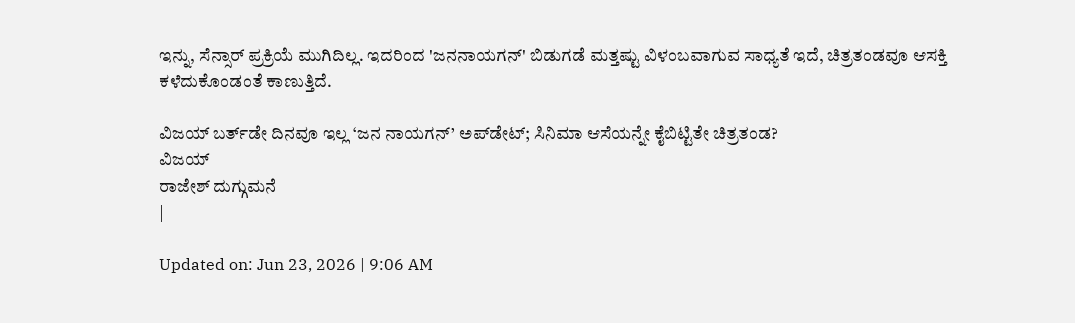ಇನ್ನು, ಸೆನ್ಸಾರ್ ಪ್ರಕ್ರಿಯೆ ಮುಗಿದಿಲ್ಲ. ಇದರಿಂದ 'ಜನನಾಯಗನ್' ಬಿಡುಗಡೆ ಮತ್ತಷ್ಟು ವಿಳಂಬವಾಗುವ ಸಾಧ್ಯತೆ ಇದೆ, ಚಿತ್ರತಂಡವೂ ಆಸಕ್ತಿ ಕಳೆದುಕೊಂಡಂತೆ ಕಾಣುತ್ತಿದೆ.

ವಿಜಯ್ ಬರ್ತ್‌ಡೇ ದಿನವೂ ಇಲ್ಲ ‘ಜನ ನಾಯಗನ್’ ಅಪ್‌ಡೇಟ್; ಸಿನಿಮಾ ಆಸೆಯನ್ನೇ ಕೈಬಿಟ್ಟಿತೇ ಚಿತ್ರತಂಡ?
ವಿಜಯ್
ರಾಜೇಶ್ ದುಗ್ಗುಮನೆ
|

Updated on: Jun 23, 2026 | 9:06 AM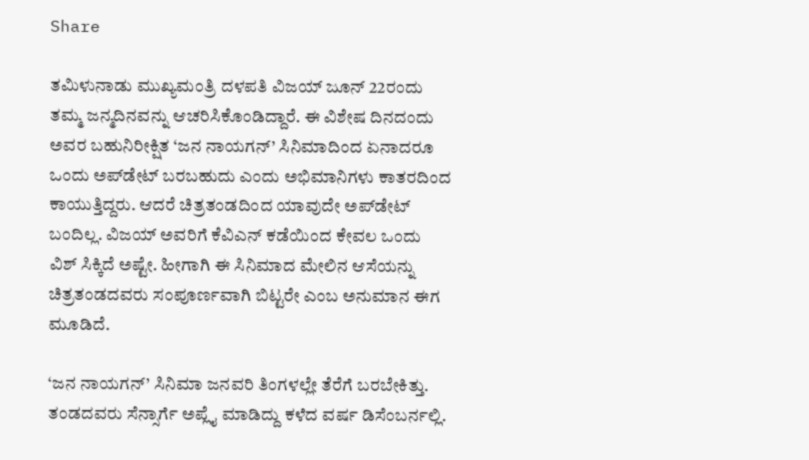Share

ತಮಿಳುನಾಡು ಮುಖ್ಯಮಂತ್ರಿ ದಳಪತಿ ವಿಜಯ್ ಜೂನ್ 22ರಂದು ತಮ್ಮ ಜನ್ಮದಿನವನ್ನು ಆಚರಿಸಿಕೊಂಡಿದ್ದಾರೆ. ಈ ವಿಶೇಷ ದಿನದಂದು ಅವರ ಬಹುನಿರೀಕ್ಷಿತ ‘ಜನ ನಾಯಗನ್’ ಸಿನಿಮಾದಿಂದ ಏನಾದರೂ ಒಂದು ಅಪ್‌ಡೇಟ್ ಬರಬಹುದು ಎಂದು ಅಭಿಮಾನಿಗಳು ಕಾತರದಿಂದ ಕಾಯುತ್ತಿದ್ದರು. ಆದರೆ ಚಿತ್ರತಂಡದಿಂದ ಯಾವುದೇ ಅಪ್‌ಡೇಟ್ ಬಂದಿಲ್ಲ. ವಿಜಯ್ ಅವರಿಗೆ ಕೆವಿಎನ್ ಕಡೆಯಿಂದ ಕೇವಲ ಒಂದು ವಿಶ್ ಸಿಕ್ಕಿದೆ ಅಷ್ಟೇ. ಹೀಗಾಗಿ ಈ ಸಿನಿಮಾದ ಮೇಲಿನ ಆಸೆಯನ್ನು ಚಿತ್ರತಂಡದವರು ಸಂಪೂರ್ಣವಾಗಿ ಬಿಟ್ಟರೇ ಎಂಬ ಅನುಮಾನ ಈಗ ಮೂಡಿದೆ.

‘ಜನ ನಾಯಗನ್’ ಸಿನಿಮಾ ಜನವರಿ ತಿಂಗಳಲ್ಲೇ ತೆರೆಗೆ ಬರಬೇಕಿತ್ತು. ತಂಡದವರು ಸೆನ್ಸಾರ್ಗೆ ಅಪ್ಲೈ ಮಾಡಿದ್ದು ಕಳೆದ ವರ್ಷ ಡಿಸೆಂಬರ್ನಲ್ಲಿ.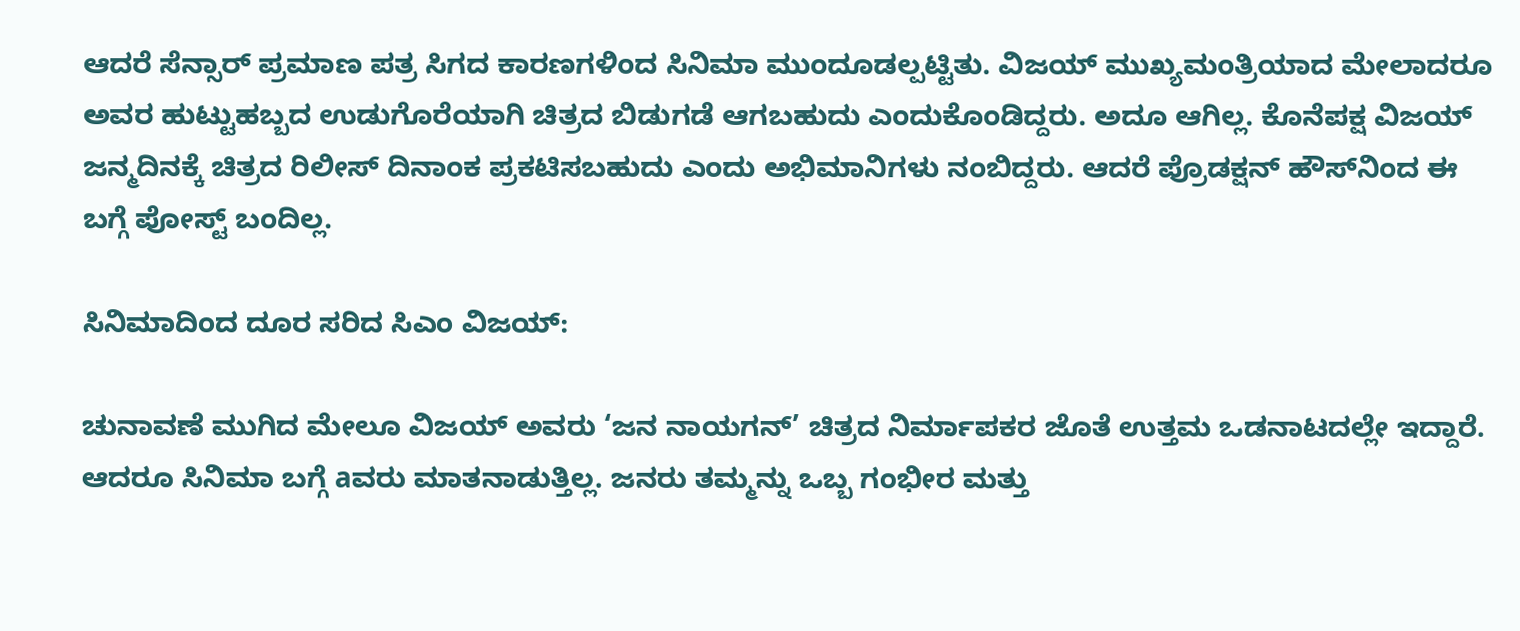ಆದರೆ ಸೆನ್ಸಾರ್ ಪ್ರಮಾಣ ಪತ್ರ ಸಿಗದ ಕಾರಣಗಳಿಂದ ಸಿನಿಮಾ ಮುಂದೂಡಲ್ಪಟ್ಟಿತು. ವಿಜಯ್ ಮುಖ್ಯಮಂತ್ರಿಯಾದ ಮೇಲಾದರೂ ಅವರ ಹುಟ್ಟುಹಬ್ಬದ ಉಡುಗೊರೆಯಾಗಿ ಚಿತ್ರದ ಬಿಡುಗಡೆ ಆಗಬಹುದು ಎಂದುಕೊಂಡಿದ್ದರು. ಅದೂ ಆಗಿಲ್ಲ. ಕೊನೆಪಕ್ಷ ವಿಜಯ್ ಜನ್ಮದಿನಕ್ಕೆ ಚಿತ್ರದ ರಿಲೀಸ್ ದಿನಾಂಕ ಪ್ರಕಟಿಸಬಹುದು ಎಂದು ಅಭಿಮಾನಿಗಳು ನಂಬಿದ್ದರು. ಆದರೆ ಪ್ರೊಡಕ್ಷನ್ ಹೌಸ್‌ನಿಂದ ಈ ಬಗ್ಗೆ ಪೋಸ್ಟ್ ಬಂದಿಲ್ಲ.

ಸಿನಿಮಾದಿಂದ ದೂರ ಸರಿದ ಸಿಎಂ ವಿಜಯ್:

ಚುನಾವಣೆ ಮುಗಿದ ಮೇಲೂ ವಿಜಯ್ ಅವರು ‘ಜನ ನಾಯಗನ್’ ಚಿತ್ರದ ನಿರ್ಮಾಪಕರ ಜೊತೆ ಉತ್ತಮ ಒಡನಾಟದಲ್ಲೇ ಇದ್ದಾರೆ. ಆದರೂ ಸಿನಿಮಾ ಬಗ್ಗೆ aವರು ಮಾತನಾಡುತ್ತಿಲ್ಲ. ಜನರು ತಮ್ಮನ್ನು ಒಬ್ಬ ಗಂಭೀರ ಮತ್ತು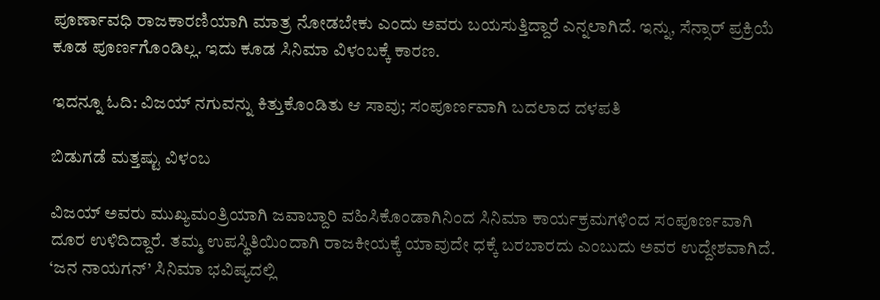ಪೂರ್ಣಾವಧಿ ರಾಜಕಾರಣಿಯಾಗಿ ಮಾತ್ರ ನೋಡಬೇಕು ಎಂದು ಅವರು ಬಯಸುತ್ತಿದ್ದಾರೆ ಎನ್ನಲಾಗಿದೆ. ಇನ್ನು, ಸೆನ್ಸಾರ್ ಪ್ರಕ್ರಿಯೆ ಕೂಡ ಪೂರ್ಣಗೊಂಡಿಲ್ಲ. ಇದು ಕೂಡ ಸಿನಿಮಾ ವಿಳಂಬಕ್ಕೆ ಕಾರಣ.

ಇದನ್ನೂ ಓದಿ: ವಿಜಯ್ ನಗುವನ್ನು ಕಿತ್ತುಕೊಂಡಿತು ಆ ಸಾವು; ಸಂಪೂರ್ಣವಾಗಿ ಬದಲಾದ ದಳಪತಿ

ಬಿಡುಗಡೆ ಮತ್ತಷ್ಟು ವಿಳಂಬ

ವಿಜಯ್ ಅವರು ಮುಖ್ಯಮಂತ್ರಿಯಾಗಿ ಜವಾಬ್ದಾರಿ ವಹಿಸಿಕೊಂಡಾಗಿನಿಂದ ಸಿನಿಮಾ ಕಾರ್ಯಕ್ರಮಗಳಿಂದ ಸಂಪೂರ್ಣವಾಗಿ ದೂರ ಉಳಿದಿದ್ದಾರೆ. ತಮ್ಮ ಉಪಸ್ಥಿತಿಯಿಂದಾಗಿ ರಾಜಕೀಯಕ್ಕೆ ಯಾವುದೇ ಧಕ್ಕೆ ಬರಬಾರದು ಎಂಬುದು ಅವರ ಉದ್ದೇಶವಾಗಿದೆ. ‘ಜನ ನಾಯಗನ್’ ಸಿನಿಮಾ ಭವಿಷ್ಯದಲ್ಲಿ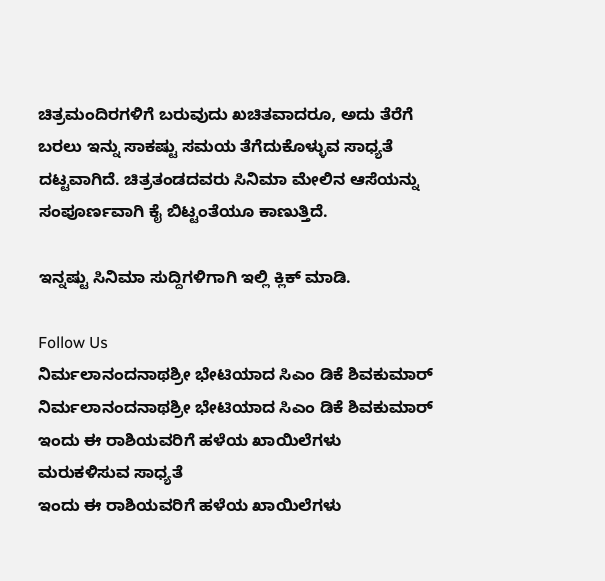ಚಿತ್ರಮಂದಿರಗಳಿಗೆ ಬರುವುದು ಖಚಿತವಾದರೂ, ಅದು ತೆರೆಗೆ ಬರಲು ಇನ್ನು ಸಾಕಷ್ಟು ಸಮಯ ತೆಗೆದುಕೊಳ್ಳುವ ಸಾಧ್ಯತೆ ದಟ್ಟವಾಗಿದೆ. ಚಿತ್ರತಂಡದವರು ಸಿನಿಮಾ ಮೇಲಿನ ಆಸೆಯನ್ನು ಸಂಪೂರ್ಣವಾಗಿ ಕೈ ಬಿಟ್ಟಂತೆಯೂ ಕಾಣುತ್ತಿದೆ.

ಇನ್ನಷ್ಟು ಸಿನಿಮಾ ಸುದ್ದಿಗಳಿಗಾಗಿ ಇಲ್ಲಿ ಕ್ಲಿಕ್ ಮಾಡಿ.

Follow Us
ನಿರ್ಮಲಾನಂದನಾಥಶ್ರೀ ಭೇಟಿಯಾದ ಸಿಎಂ ಡಿಕೆ ಶಿವಕುಮಾರ್
ನಿರ್ಮಲಾನಂದನಾಥಶ್ರೀ ಭೇಟಿಯಾದ ಸಿಎಂ ಡಿಕೆ ಶಿವಕುಮಾರ್
ಇಂದು ಈ ರಾಶಿಯವರಿಗೆ ಹಳೆಯ ಖಾಯಿಲೆಗಳು ಮರುಕಳಿಸುವ ಸಾಧ್ಯತೆ
ಇಂದು ಈ ರಾಶಿಯವರಿಗೆ ಹಳೆಯ ಖಾಯಿಲೆಗಳು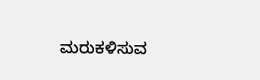ಮರುಕಳಿಸುವ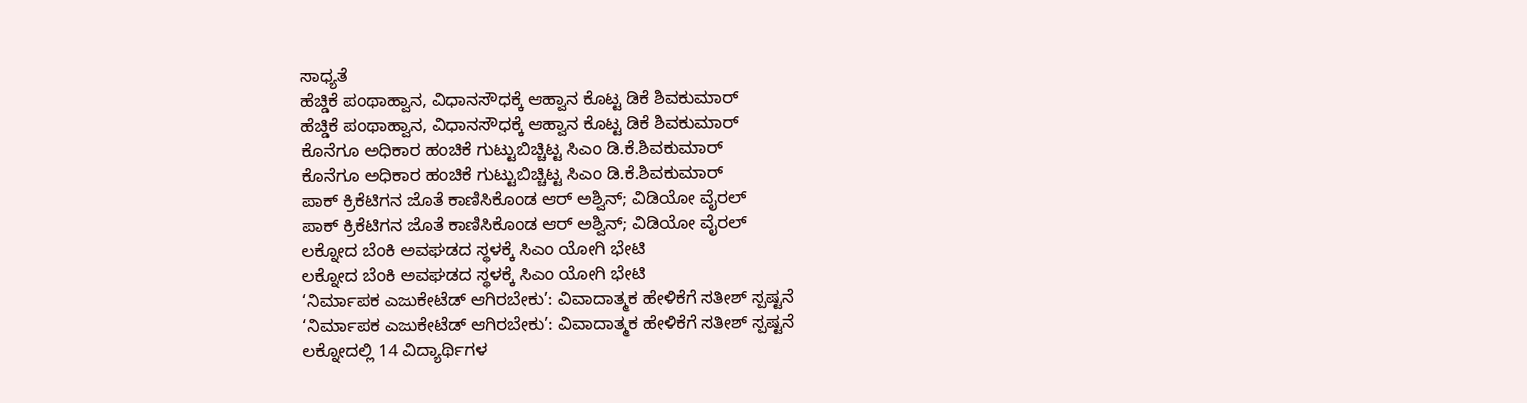ಸಾಧ್ಯತೆ
ಹೆಚ್ಡಿಕೆ ಪಂಥಾಹ್ವಾನ, ವಿಧಾನಸೌಧಕ್ಕೆ ಆಹ್ವಾನ ಕೊಟ್ಟ ಡಿಕೆ ಶಿವಕುಮಾರ್
ಹೆಚ್ಡಿಕೆ ಪಂಥಾಹ್ವಾನ, ವಿಧಾನಸೌಧಕ್ಕೆ ಆಹ್ವಾನ ಕೊಟ್ಟ ಡಿಕೆ ಶಿವಕುಮಾರ್
ಕೊನೆಗೂ ಅಧಿಕಾರ ಹಂಚಿಕೆ ಗುಟ್ಟುಬಿಚ್ಚಿಟ್ಟ ಸಿಎಂ ಡಿ.ಕೆ.ಶಿವಕುಮಾರ್
ಕೊನೆಗೂ ಅಧಿಕಾರ ಹಂಚಿಕೆ ಗುಟ್ಟುಬಿಚ್ಚಿಟ್ಟ ಸಿಎಂ ಡಿ.ಕೆ.ಶಿವಕುಮಾರ್
ಪಾಕ್ ಕ್ರಿಕೆಟಿಗನ ಜೊತೆ ಕಾಣಿಸಿಕೊಂಡ ಆರ್ ಅಶ್ವಿನ್; ವಿಡಿಯೋ ವೈರಲ್
ಪಾಕ್ ಕ್ರಿಕೆಟಿಗನ ಜೊತೆ ಕಾಣಿಸಿಕೊಂಡ ಆರ್ ಅಶ್ವಿನ್; ವಿಡಿಯೋ ವೈರಲ್
ಲಕ್ನೋದ ಬೆಂಕಿ ಅವಘಡದ ಸ್ಥಳಕ್ಕೆ ಸಿಎಂ ಯೋಗಿ ಭೇಟಿ
ಲಕ್ನೋದ ಬೆಂಕಿ ಅವಘಡದ ಸ್ಥಳಕ್ಕೆ ಸಿಎಂ ಯೋಗಿ ಭೇಟಿ
‘ನಿರ್ಮಾಪಕ ಎಜುಕೇಟೆಡ್ ಆಗಿರಬೇಕು’: ವಿವಾದಾತ್ಮಕ ಹೇಳಿಕೆಗೆ ಸತೀಶ್ ಸ್ಪಷ್ಟನೆ
‘ನಿರ್ಮಾಪಕ ಎಜುಕೇಟೆಡ್ ಆಗಿರಬೇಕು’: ವಿವಾದಾತ್ಮಕ ಹೇಳಿಕೆಗೆ ಸತೀಶ್ ಸ್ಪಷ್ಟನೆ
ಲಕ್ನೋದಲ್ಲಿ 14 ವಿದ್ಯಾರ್ಥಿಗಳ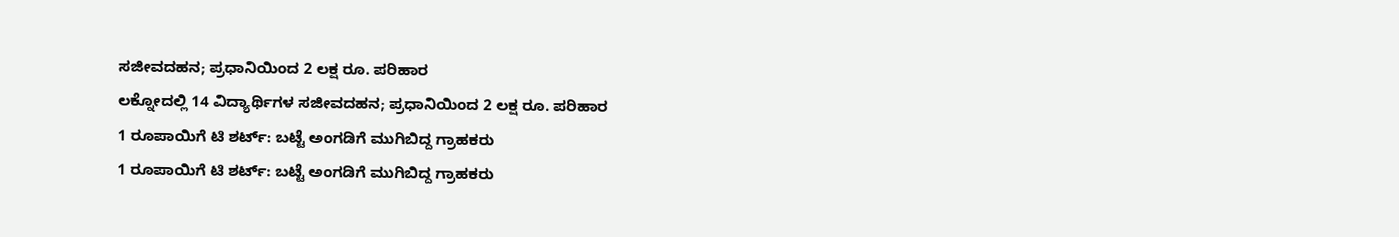ಸಜೀವದಹನ; ಪ್ರಧಾನಿಯಿಂದ 2 ಲಕ್ಷ ರೂ. ಪರಿಹಾರ
ಲಕ್ನೋದಲ್ಲಿ 14 ವಿದ್ಯಾರ್ಥಿಗಳ ಸಜೀವದಹನ; ಪ್ರಧಾನಿಯಿಂದ 2 ಲಕ್ಷ ರೂ. ಪರಿಹಾರ
1 ರೂಪಾಯಿಗೆ ಟಿ ಶರ್ಟ್: ಬಟ್ಟೆ ಅಂಗಡಿಗೆ ಮುಗಿಬಿದ್ದ ಗ್ರಾಹಕರು
1 ರೂಪಾಯಿಗೆ ಟಿ ಶರ್ಟ್: ಬಟ್ಟೆ ಅಂಗಡಿಗೆ ಮುಗಿಬಿದ್ದ ಗ್ರಾಹಕರು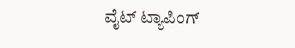ವೈಟ್ ಟ್ಯಾಪಿಂಗ್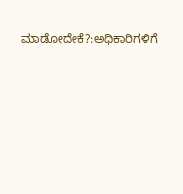ಮಾಡೋದೇಕೆ?:ಅಧಿಕಾರಿಗಳಿಗೆ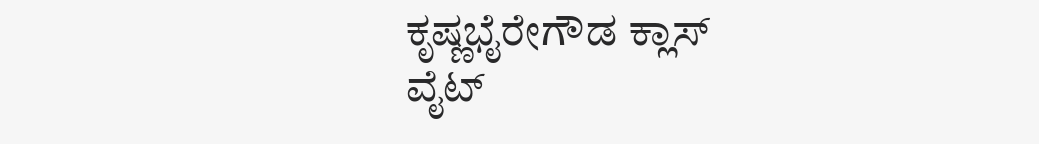ಕೃಷ್ಣಭೈರೇಗೌಡ ಕ್ಲಾಸ್
ವೈಟ್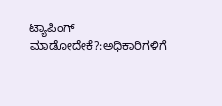ಟ್ಯಾಪಿಂಗ್ ಮಾಡೋದೇಕೆ?:ಅಧಿಕಾರಿಗಳಿಗೆ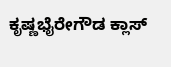ಕೃಷ್ಣಭೈರೇಗೌಡ ಕ್ಲಾಸ್